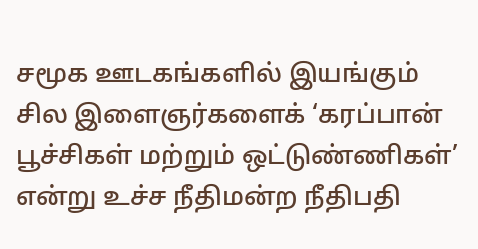சமூக ஊடகங்களில் இயங்கும் சில இளைஞர்களைக் ‘கரப்பான் பூச்சிகள் மற்றும் ஒட்டுண்ணிகள்’ என்று உச்ச நீதிமன்ற நீதிபதி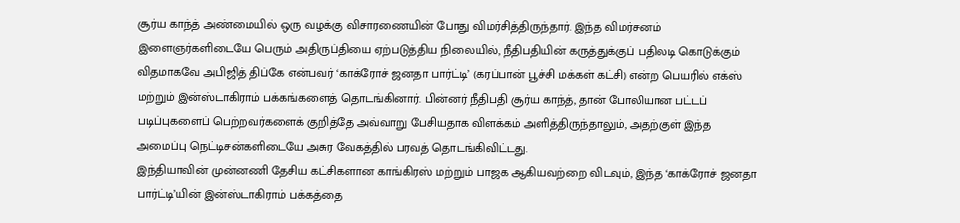சூர்ய காந்த் அண்மையில் ஒரு வழக்கு விசாரணையின் போது விமர்சித்திருந்தார். இந்த விமர்சனம் இளைஞர்களிடையே பெரும் அதிருப்தியை ஏற்படுத்திய நிலையில், நீதிபதியின் கருத்துக்குப் பதிலடி கொடுக்கும் விதமாகவே அபிஜித் திப்கே என்பவர் ‘காக்ரோச் ஜனதா பார்ட்டி’ (கரப்பான் பூச்சி மக்கள் கட்சி) என்ற பெயரில் எக்ஸ் மற்றும் இன்ஸ்டாகிராம் பக்கங்களைத் தொடங்கினார். பின்னர் நீதிபதி சூர்ய காந்த், தான் போலியான பட்டப் படிப்புகளைப் பெற்றவர்களைக் குறித்தே அவ்வாறு பேசியதாக விளக்கம் அளித்திருந்தாலும், அதற்குள் இந்த அமைப்பு நெட்டிசன்களிடையே அசுர வேகத்தில் பரவத் தொடங்கிவிட்டது.
இந்தியாவின் முன்னணி தேசிய கட்சிகளான காங்கிரஸ் மற்றும் பாஜக ஆகியவற்றை விடவும், இந்த ‘காக்ரோச் ஜனதா பார்ட்டி’யின் இன்ஸ்டாகிராம் பக்கத்தை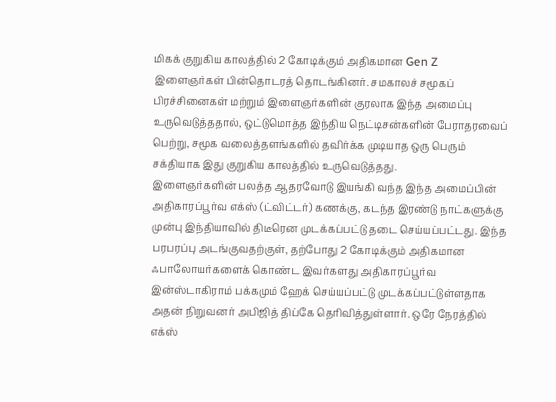மிகக் குறுகிய காலத்தில் 2 கோடிக்கும் அதிகமான Gen Z இளைஞர்கள் பின்தொடரத் தொடங்கினர். சமகாலச் சமூகப் பிரச்சினைகள் மற்றும் இளைஞர்களின் குரலாக இந்த அமைப்பு உருவெடுத்ததால், ஒட்டுமொத்த இந்திய நெட்டிசன்களின் பேராதரவைப் பெற்று, சமூக வலைத்தளங்களில் தவிர்க்க முடியாத ஒரு பெரும் சக்தியாக இது குறுகிய காலத்தில் உருவெடுத்தது.
இளைஞர்களின் பலத்த ஆதரவோடு இயங்கி வந்த இந்த அமைப்பின் அதிகாரப்பூர்வ எக்ஸ் (ட்விட்டர்) கணக்கு, கடந்த இரண்டு நாட்களுக்கு முன்பு இந்தியாவில் திடீரென முடக்கப்பட்டு தடை செய்யப்பட்டது. இந்த பரபரப்பு அடங்குவதற்குள், தற்போது 2 கோடிக்கும் அதிகமான ஃபாலோயர்களைக் கொண்ட இவர்களது அதிகாரப்பூர்வ இன்ஸ்டாகிராம் பக்கமும் ஹேக் செய்யப்பட்டு முடக்கப்பட்டுள்ளதாக அதன் நிறுவனர் அபிஜித் திப்கே தெரிவித்துள்ளார். ஒரே நேரத்தில் எக்ஸ்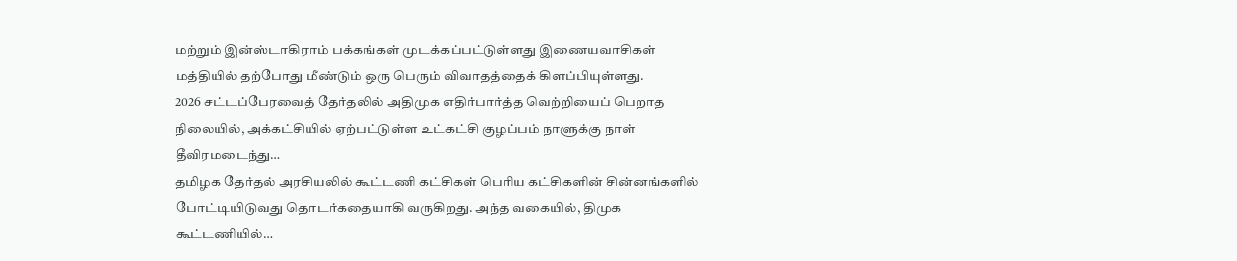மற்றும் இன்ஸ்டாகிராம் பக்கங்கள் முடக்கப்பட்டுள்ளது இணையவாசிகள் மத்தியில் தற்போது மீண்டும் ஒரு பெரும் விவாதத்தைக் கிளப்பியுள்ளது.
2026 சட்டப்பேரவைத் தேர்தலில் அதிமுக எதிர்பார்த்த வெற்றியைப் பெறாத நிலையில், அக்கட்சியில் ஏற்பட்டுள்ள உட்கட்சி குழப்பம் நாளுக்கு நாள் தீவிரமடைந்து…
தமிழக தேர்தல் அரசியலில் கூட்டணி கட்சிகள் பெரிய கட்சிகளின் சின்னங்களில் போட்டியிடுவது தொடர்கதையாகி வருகிறது. அந்த வகையில், திமுக கூட்டணியில்…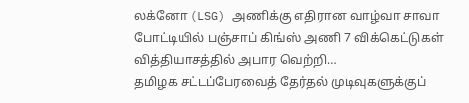லக்னோ (LSG) அணிக்கு எதிரான வாழ்வா சாவா போட்டியில் பஞ்சாப் கிங்ஸ் அணி 7 விக்கெட்டுகள் வித்தியாசத்தில் அபார வெற்றி…
தமிழக சட்டப்பேரவைத் தேர்தல் முடிவுகளுக்குப்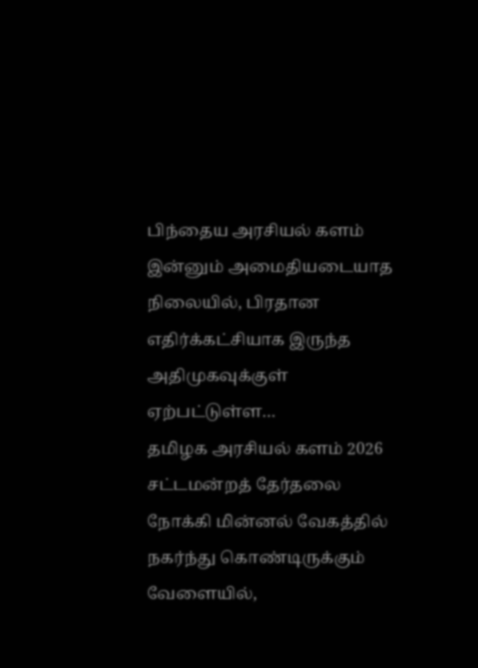பிந்தைய அரசியல் களம் இன்னும் அமைதியடையாத நிலையில், பிரதான எதிர்க்கட்சியாக இருந்த அதிமுகவுக்குள் ஏற்பட்டுள்ள…
தமிழக அரசியல் களம் 2026 சட்டமன்றத் தேர்தலை நோக்கி மின்னல் வேகத்தில் நகர்ந்து கொண்டிருக்கும் வேளையில்,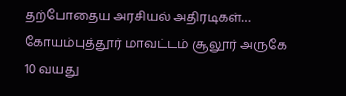தற்போதைய அரசியல் அதிரடிகள்…
கோயம்புத்தூர் மாவட்டம் சூலூர் அருகே 10 வயது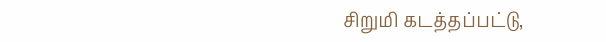சிறுமி கடத்தப்பட்டு,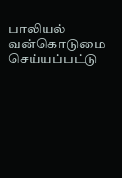பாலியல் வன்கொடுமை செய்யப்பட்டு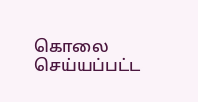கொலை செய்யப்பட்ட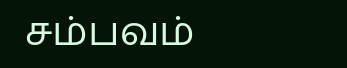சம்பவம்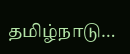தமிழ்நாடு…